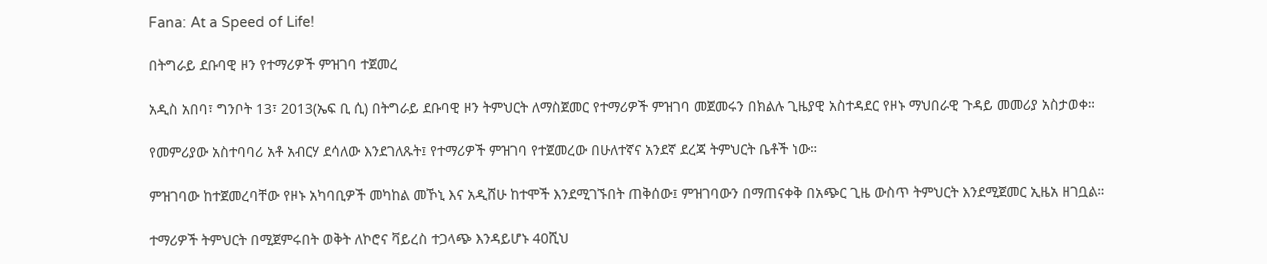Fana: At a Speed of Life!

በትግራይ ደቡባዊ ዞን የተማሪዎች ምዝገባ ተጀመረ

አዲስ አበባ፣ ግንቦት 13፣ 2013(ኤፍ ቢ ሲ) በትግራይ ደቡባዊ ዞን ትምህርት ለማስጀመር የተማሪዎች ምዝገባ መጀመሩን በክልሉ ጊዜያዊ አስተዳደር የዞኑ ማህበራዊ ጉዳይ መመሪያ አስታወቀ።

የመምሪያው አስተባባሪ አቶ አብርሃ ደሳለው እንደገለጹት፤ የተማሪዎች ምዝገባ የተጀመረው በሁለተኛና አንደኛ ደረጃ ትምህርት ቤቶች ነው።

ምዝገባው ከተጀመረባቸው የዞኑ አካባቢዎች መካከል መኾኒ እና አዲሸሁ ከተሞች እንደሚገኙበት ጠቅሰው፤ ምዝገባውን በማጠናቀቅ በአጭር ጊዜ ውስጥ ትምህርት እንደሚጀመር ኢዜአ ዘገቧል።

ተማሪዎች ትምህርት በሚጀምሩበት ወቅት ለኮሮና ቫይረስ ተጋላጭ እንዳይሆኑ 40ሺህ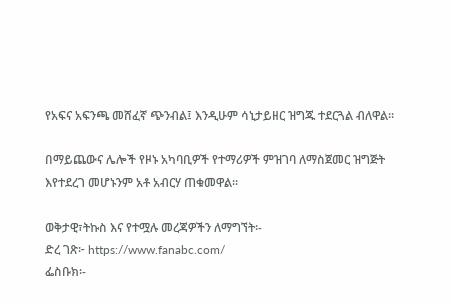የአፍና አፍንጫ መሸፈኛ ጭንብል፤ እንዲሁም ሳኒታይዘር ዝግጁ ተደርጓል ብለዋል።

በማይጨውና ሌሎች የዞኑ አካባቢዎች የተማሪዎች ምዝገባ ለማስጀመር ዝግጅት እየተደረገ መሆኑንም አቶ አብርሃ ጠቁመዋል።

ወቅታዊ፣ትኩስ እና የተሟሉ መረጃዎችን ለማግኘት፡-
ድረ ገጽ፦ https://www.fanabc.com/
ፌስቡክ፡-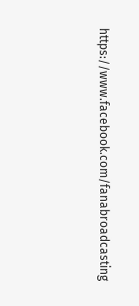https://www.facebook.com/fanabroadcasting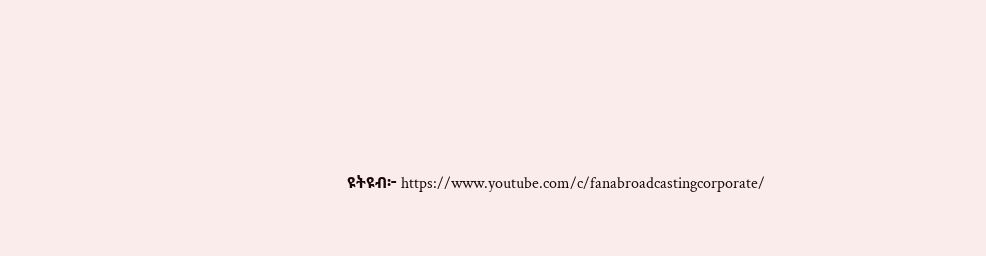ዩትዩብ፦ https://www.youtube.com/c/fanabroadcastingcorporate/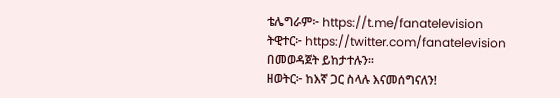ቴሌግራም፦ https://t.me/fanatelevision
ትዊተር፦ https://twitter.com/fanatelevision በመወዳጀት ይከታተሉን፡፡
ዘወትር፦ ከእኛ ጋር ስላሉ እናመሰግናለን!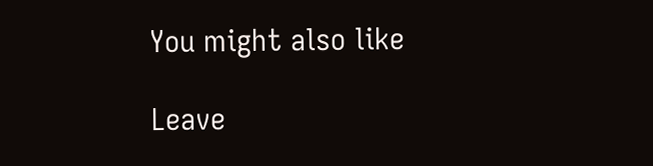You might also like

Leave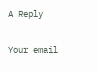A Reply

Your email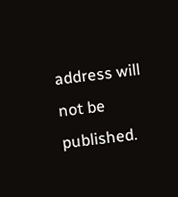address will not be published.